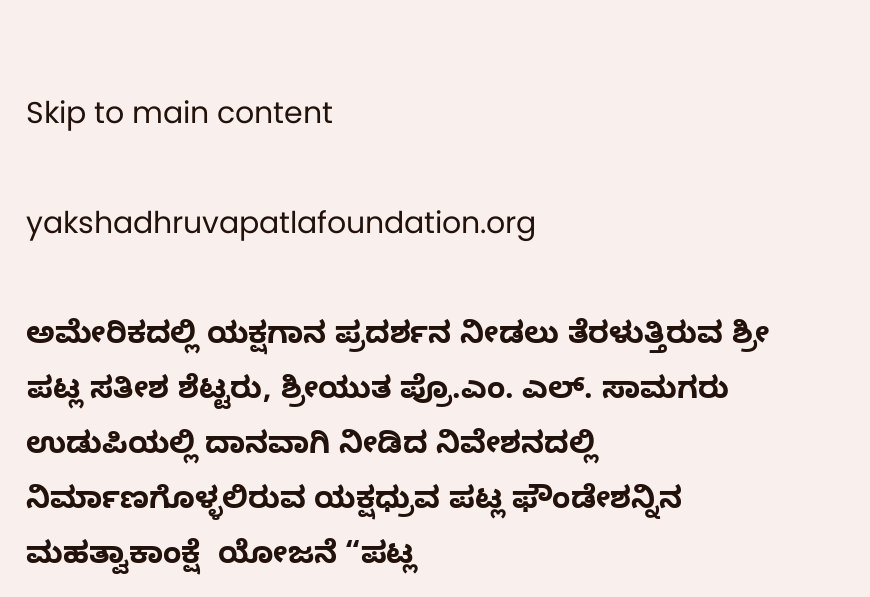Skip to main content

yakshadhruvapatlafoundation.org

ಅಮೇರಿಕದಲ್ಲಿ ಯಕ್ಷಗಾನ ಪ್ರದರ್ಶನ ನೀಡಲು ತೆರಳುತ್ತಿರುವ ಶ್ರೀ ಪಟ್ಲ ಸತೀಶ ಶೆಟ್ಟರು, ಶ್ರೀಯುತ ಪ್ರೊ.ಎಂ. ಎಲ್. ಸಾಮಗರು ಉಡುಪಿಯಲ್ಲಿ ದಾನವಾಗಿ ನೀಡಿದ ನಿವೇಶನದಲ್ಲಿ ನಿರ್ಮಾಣಗೊಳ್ಳಲಿರುವ ಯಕ್ಷಧ್ರುವ ಪಟ್ಲ ಫೌಂಡೇಶನ್ನಿನ ಮಹತ್ವಾಕಾಂಕ್ಷೆ  ಯೋಜನೆ “ಪಟ್ಲ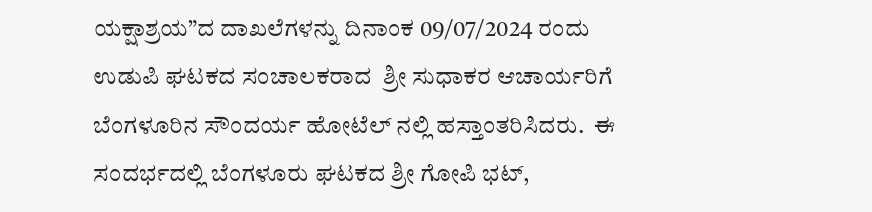ಯಕ್ಷಾಶ್ರಯ”ದ ದಾಖಲೆಗಳನ್ನು ದಿನಾಂಕ 09/07/2024 ರಂದು ಉಡುಪಿ ಘಟಕದ ಸಂಚಾಲಕರಾದ  ಶ್ರೀ ಸುಧಾಕರ ಆಚಾರ್ಯರಿಗೆ ಬೆಂಗಳೂರಿನ ಸೌಂದರ್ಯ ಹೋಟೆಲ್ ನಲ್ಲಿ ಹಸ್ತಾಂತರಿಸಿದರು.  ಈ ಸಂದರ್ಭದಲ್ಲಿ ಬೆಂಗಳೂರು ಘಟಕದ ಶ್ರೀ ಗೋಪಿ ಭಟ್,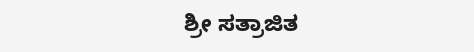ಶ್ರೀ ಸತ್ರಾಜಿತ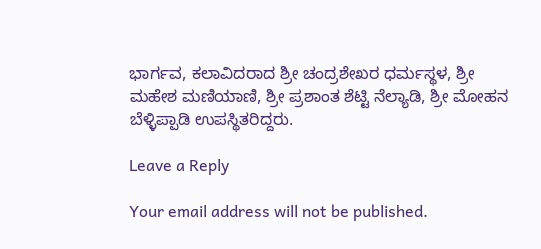ಭಾರ್ಗವ, ಕಲಾವಿದರಾದ ಶ್ರೀ ಚಂದ್ರಶೇಖರ ಧರ್ಮಸ್ಥಳ, ಶ್ರೀ ಮಹೇಶ ಮಣಿಯಾಣಿ, ಶ್ರೀ ಪ್ರಶಾಂತ ಶೆಟ್ಟಿ ನೆಲ್ಯಾಡಿ, ಶ್ರೀ ಮೋಹನ ಬೆಳ್ಳಿಪ್ಪಾಡಿ ಉಪಸ್ಥಿತರಿದ್ದರು.

Leave a Reply

Your email address will not be published.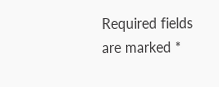Required fields are marked *